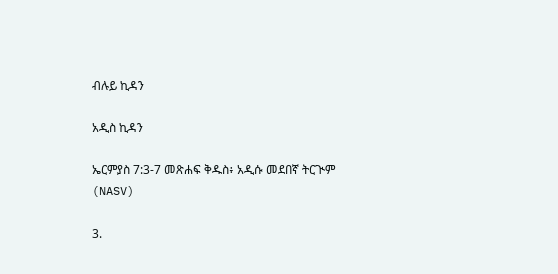ብሉይ ኪዳን

አዲስ ኪዳን

ኤርምያስ 7:3-7 መጽሐፍ ቅዱስ፥ አዲሱ መደበኛ ትርጒም (NASV)

3.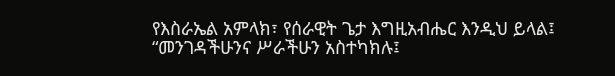የእስራኤል አምላክ፣ የሰራዊት ጌታ እግዚአብሔር እንዲህ ይላል፤ “መንገዳችሁንና ሥራችሁን አስተካክሉ፤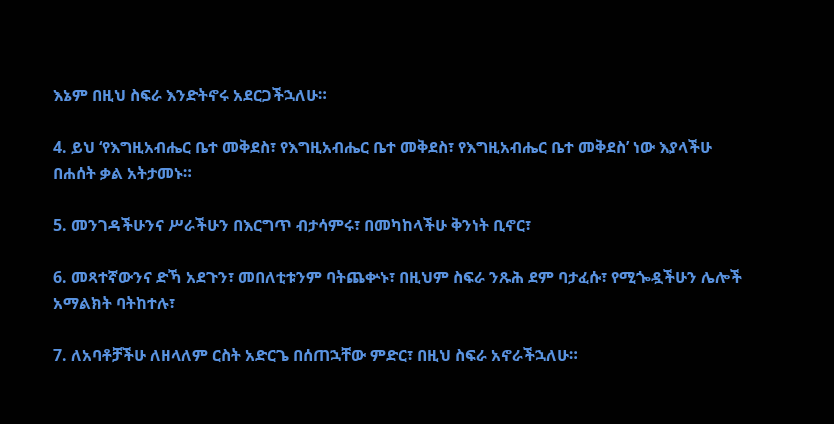እኔም በዚህ ስፍራ እንድትኖሩ አደርጋችኋለሁ።

4. ይህ ‘የእግዚአብሔር ቤተ መቅደስ፣ የእግዚአብሔር ቤተ መቅደስ፣ የእግዚአብሔር ቤተ መቅደስ’ ነው እያላችሁ በሐሰት ቃል አትታመኑ።

5. መንገዳችሁንና ሥራችሁን በእርግጥ ብታሳምሩ፣ በመካከላችሁ ቅንነት ቢኖር፣

6. መጻተኛውንና ድኻ አደጉን፣ መበለቲቱንም ባትጨቍኑ፣ በዚህም ስፍራ ንጹሕ ደም ባታፈሱ፣ የሚጐዷችሁን ሌሎች አማልክት ባትከተሉ፣

7. ለአባቶቻችሁ ለዘላለም ርስት አድርጌ በሰጠኋቸው ምድር፣ በዚህ ስፍራ አኖራችኋለሁ።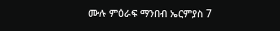ሙሉ ምዕራፍ ማንበብ ኤርምያስ 7